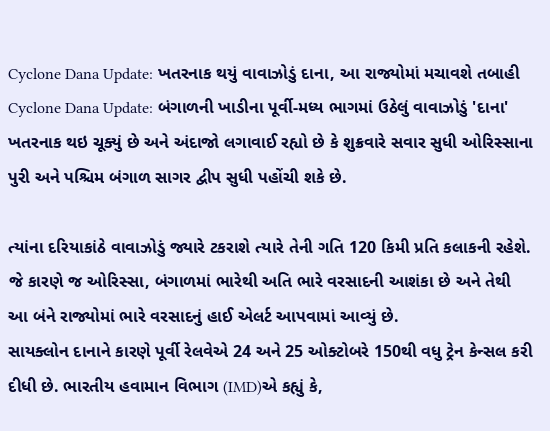Cyclone Dana Update: ખતરનાક થયું વાવાઝોડું દાના, આ રાજ્યોમાં મચાવશે તબાહી
Cyclone Dana Update: બંગાળની ખાડીના પૂર્વી-મધ્ય ભાગમાં ઉઠેલું વાવાઝોડું 'દાના' ખતરનાક થઇ ચૂક્યું છે અને અંદાજો લગાવાઈ રહ્યો છે કે શુક્રવારે સવાર સુધી ઓરિસ્સાના પુરી અને પશ્ચિમ બંગાળ સાગર દ્વીપ સુધી પહોંચી શકે છે.

ત્યાંના દરિયાકાંઠે વાવાઝોડું જ્યારે ટકરાશે ત્યારે તેની ગતિ 120 કિમી પ્રતિ કલાકની રહેશે. જે કારણે જ ઓરિસ્સા, બંગાળમાં ભારેથી અતિ ભારે વરસાદની આશંકા છે અને તેથી આ બંને રાજ્યોમાં ભારે વરસાદનું હાઈ એલર્ટ આપવામાં આવ્યું છે.
સાયક્લોન દાનાને કારણે પૂર્વી રેલવેએ 24 અને 25 ઓક્ટોબરે 150થી વધુ ટ્રેન કેન્સલ કરી દીધી છે. ભારતીય હવામાન વિભાગ (IMD)એ કહ્યું કે,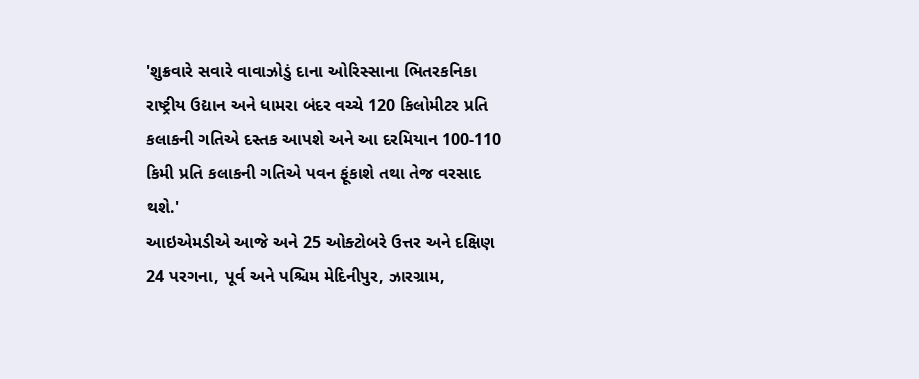'શુક્રવારે સવારે વાવાઝોડું દાના ઓરિસ્સાના ભિતરકનિકા રાષ્ટ્રીય ઉદ્યાન અને ધામરા બંદર વચ્ચે 120 કિલોમીટર પ્રતિ કલાકની ગતિએ દસ્તક આપશે અને આ દરમિયાન 100-110 કિમી પ્રતિ કલાકની ગતિએ પવન ફૂંકાશે તથા તેજ વરસાદ થશે.'
આઇએમડીએ આજે અને 25 ઓક્ટોબરે ઉત્તર અને દક્ષિણ 24 પરગના, પૂર્વ અને પશ્ચિમ મેદિનીપુર, ઝારગ્રામ,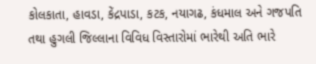કોલકાતા, હાવડા, કેંદ્રપાડા, કટક, નયાગઢ, કંધમાલ અને ગજપતિ તથા હુગલી જિલ્લાના વિવિધ વિસ્તારોમાં ભારેથી અતિ ભારે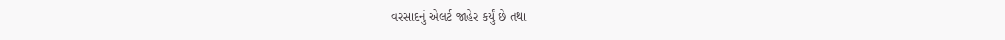વરસાદનું એલર્ટ જાહેર કર્યું છે તથા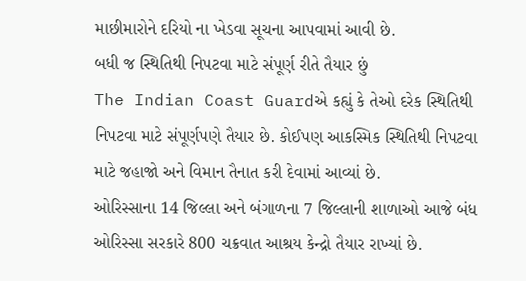માછીમારોને દરિયો ના ખેડવા સૂચના આપવામાં આવી છે.
બધી જ સ્થિતિથી નિપટવા માટે સંપૂર્ણ રીતે તૈયાર છું
The Indian Coast Guardએ કહ્યું કે તેઓ દરેક સ્થિતિથી નિપટવા માટે સંપૂર્ણપણે તૈયાર છે. કોઈપણ આકસ્મિક સ્થિતિથી નિપટવા માટે જહાજો અને વિમાન તૈનાત કરી દેવામાં આવ્યાં છે.
ઓરિસ્સાના 14 જિલ્લા અને બંગાળના 7 જિલ્લાની શાળાઓ આજે બંધ
ઓરિસ્સા સરકારે 800 ચક્રવાત આશ્રય કેન્દ્રો તૈયાર રાખ્યાં છે.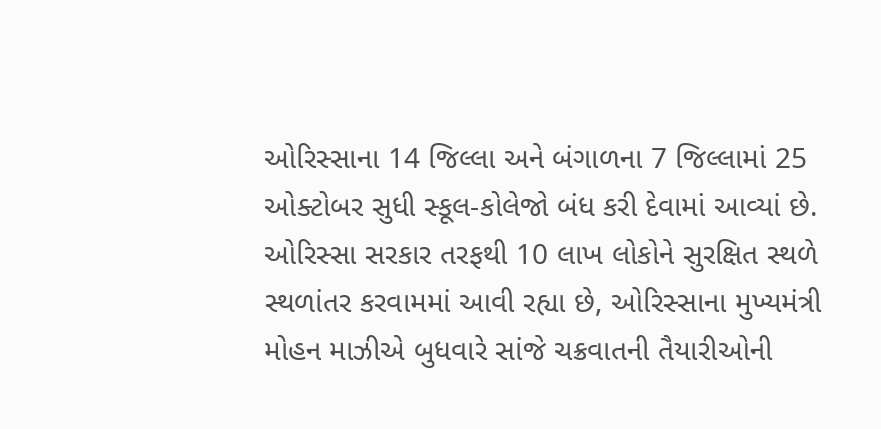ઓરિસ્સાના 14 જિલ્લા અને બંગાળના 7 જિલ્લામાં 25 ઓક્ટોબર સુધી સ્કૂલ-કોલેજો બંધ કરી દેવામાં આવ્યાં છે. ઓરિસ્સા સરકાર તરફથી 10 લાખ લોકોને સુરક્ષિત સ્થળે સ્થળાંતર કરવામમાં આવી રહ્યા છે, ઓરિસ્સાના મુખ્યમંત્રી મોહન માઝીએ બુધવારે સાંજે ચક્રવાતની તૈયારીઓની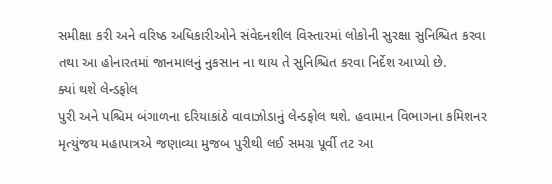સમીક્ષા કરી અને વરિષ્ઠ અધિકારીઓને સંવેદનશીલ વિસ્તારમાં લોકોની સુરક્ષા સુનિશ્ચિત કરવા તથા આ હોનારતમાં જાનમાલનું નુકસાન ના થાય તે સુનિશ્ચિત કરવા નિર્દેશ આપ્યો છે.
ક્યાં થશે લેન્ડફોલ
પુરી અને પશ્ચિમ બંગાળના દરિયાકાંઠે વાવાઝોડાનું લેન્ડફોલ થશે. હવામાન વિભાગના કમિશનર મૃત્યુંજય મહાપાત્રએ જણાવ્યા મુજબ પુરીથી લઈ સમગ્ર પૂર્વી તટ આ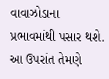વાવાઝોડાના પ્રભાવમાંથી પસાર થશે. આ ઉપરાંત તેમણે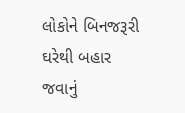લોકોને બિનજરૂરી ઘરેથી બહાર જવાનું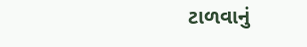ટાળવાનું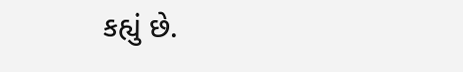કહ્યું છે.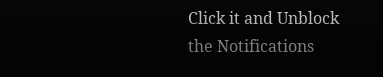Click it and Unblock the Notifications